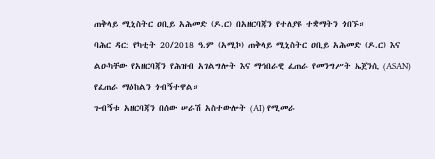ጠቅላይ ሚኒስትር ዐቢይ አሕመድ (ዶ.ር) በአዘርባጃን የተለያዩ ተቋማትን ጎበኙ።
ባሕር ዳር: የካቲት 20/2018 ዓ.ም (አሚኮ) ጠቅላይ ሚኒስትር ዐቢይ አሕመድ (ዶ.ር) እና ልዑካቸው የአዘርባጃን የሕዝብ አገልግሎት እና ማኅበራዊ ፈጠራ የመንግሥት ኤጀንሲ (ASAN) የፈጠራ ማዕከልን ጎብኝተዋል።
ጉብኝቱ አዘርባጃን በሰው ሠራሽ አስተውሎት (AI) የሚመራ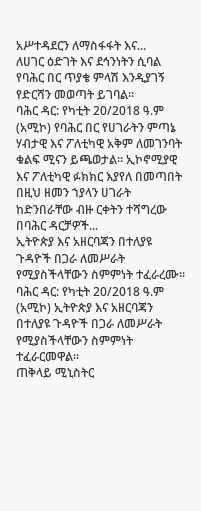አሥተዳደርን ለማስፋፋት እና...
ለሀገር ዕድገት እና ደኅንነትን ሲባል የባሕር በር ጥያቄ ምላሽ እንዲያገኝ የድርሻን መወጣት ይገባል።
ባሕር ዳር: የካቲት 20/2018 ዓ.ም (አሚኮ) የባሕር በር የሀገራትን ምጣኔ ሃብታዊ እና ፖለቲካዊ አቅም ለመገንባት ቁልፍ ሚናን ይጫወታል። ኢኮኖሚያዊ እና ፖለቲካዊ ፉክክር እያየለ በመጣበት በዚህ ዘመን ኀያላን ሀገራት ከድንበራቸው ብዙ ርቀትን ተሻግረው በባሕር ዳርቻዎች...
ኢትዮጵያ እና አዘርባጃን በተለያዩ ጉዳዮች በጋራ ለመሥራት የሚያስችላቸውን ስምምነት ተፈራረሙ።
ባሕር ዳር: የካቲት 20/2018 ዓ.ም (አሚኮ) ኢትዮጵያ እና አዘርባጃን በተለያዩ ጉዳዮች በጋራ ለመሥራት የሚያስችላቸውን ስምምነት ተፈራርመዋል።
ጠቅላይ ሚኒስትር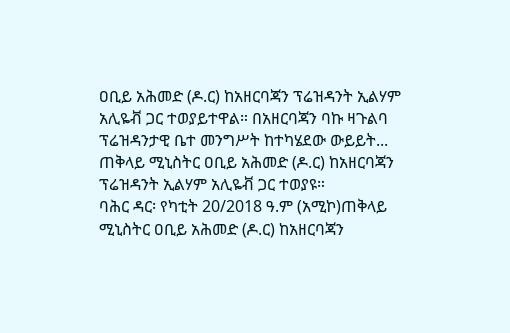ዐቢይ አሕመድ (ዶ.ር) ከአዘርባጃን ፕሬዝዳንት ኢልሃም አሊዬቭ ጋር ተወያይተዋል። በአዘርባጃን ባኩ ዛጉልባ ፕሬዝዳንታዊ ቤተ መንግሥት ከተካሄደው ውይይት...
ጠቅላይ ሚኒስትር ዐቢይ አሕመድ (ዶ.ር) ከአዘርባጃን ፕሬዝዳንት ኢልሃም አሊዬቭ ጋር ተወያዩ።
ባሕር ዳር፡ የካቲት 20/2018 ዓ.ም (አሚኮ)ጠቅላይ ሚኒስትር ዐቢይ አሕመድ (ዶ.ር) ከአዘርባጃን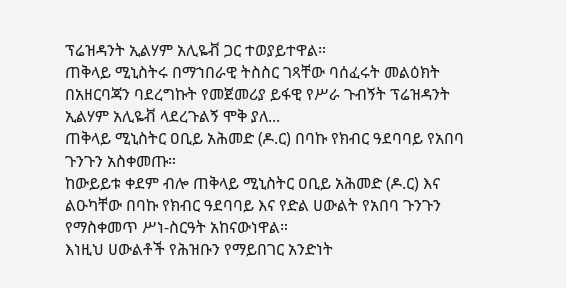ፕሬዝዳንት ኢልሃም አሊዬቭ ጋር ተወያይተዋል።
ጠቅላይ ሚኒስትሩ በማኀበራዊ ትስስር ገጻቸው ባሰፈሩት መልዕክት በአዘርባጃን ባደረግኩት የመጀመሪያ ይፋዊ የሥራ ጉብኝት ፕሬዝዳንት ኢልሃም አሊዬቭ ላደረጉልኝ ሞቅ ያለ...
ጠቅላይ ሚኒስትር ዐቢይ አሕመድ (ዶ.ር) በባኩ የክብር ዓደባባይ የአበባ ጉንጉን አስቀመጡ።
ከውይይቱ ቀደም ብሎ ጠቅላይ ሚኒስትር ዐቢይ አሕመድ (ዶ.ር) እና ልዑካቸው በባኩ የክብር ዓደባባይ እና የድል ሀውልት የአበባ ጉንጉን የማስቀመጥ ሥነ-ስርዓት አከናውነዋል።
እነዚህ ሀውልቶች የሕዝቡን የማይበገር አንድነት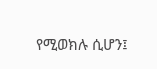የሚወክሉ ሲሆን፤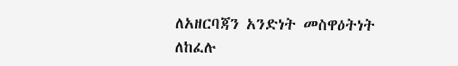ለአዘርባጃን አንድነት መስዋዕትነት ለከፈሉ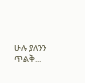ሁሉ ያለንን ጥልቅ...